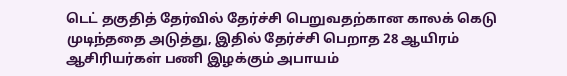டெட் தகுதித் தேர்வில் தேர்ச்சி பெறுவதற்கான காலக் கெடு முடிந்ததை அடுத்து, இதில் தேர்ச்சி பெறாத 28 ஆயிரம் ஆசிரியர்கள் பணி இழக்கும் அபாயம்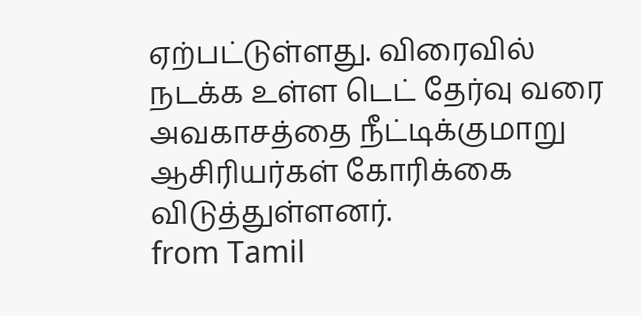ஏற்பட்டுள்ளது. விரைவில் நடக்க உள்ள டெட் தேர்வு வரை அவகாசத்தை நீட்டிக்குமாறு ஆசிரியர்கள் கோரிக்கை விடுத்துள்ளனர்.
from Tamil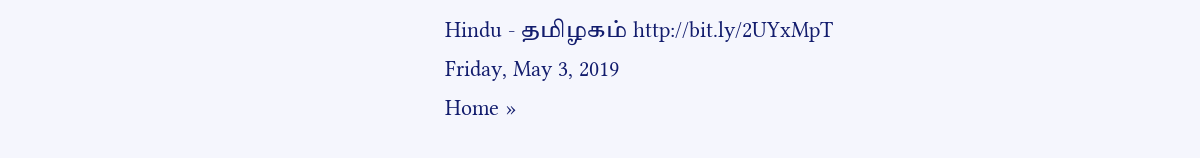Hindu - தமிழகம் http://bit.ly/2UYxMpT
Friday, May 3, 2019
Home »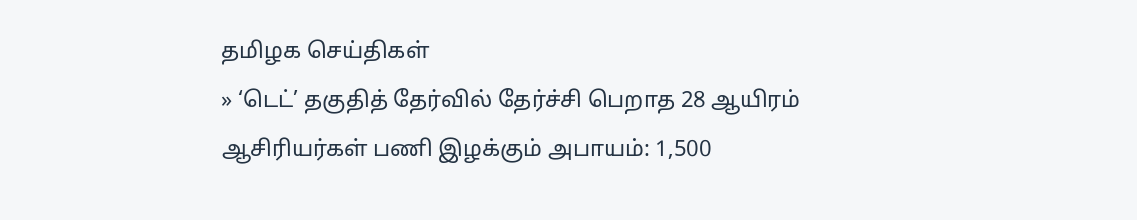தமிழக செய்திகள்
» ‘டெட்’ தகுதித் தேர்வில் தேர்ச்சி பெறாத 28 ஆயிரம் ஆசிரியர்கள் பணி இழக்கும் அபாயம்: 1,500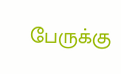பேருக்கு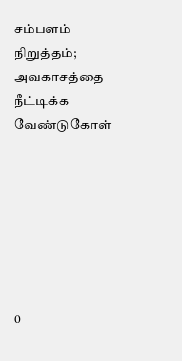சம்பளம் நிறுத்தம்; அவகாசத்தை நீட்டிக்க வேண்டுகோள்







0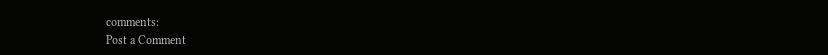comments:
Post a Comment